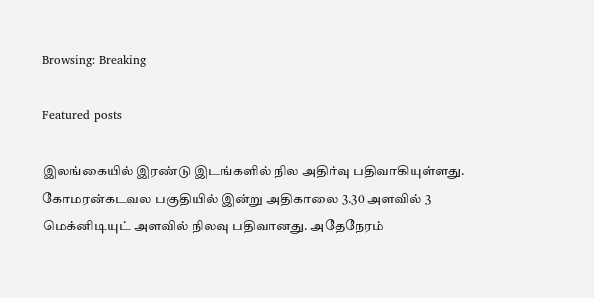Browsing: Breaking

Featured posts

இலங்கையில் இரண்டு இடங்களில் நில அதிர்வு பதிவாகியுள்ளது. கோமரன்கடவல பகுதியில் இன்று அதிகாலை 3.30 அளவில் 3 மெக்னிடியுட் அளவில் நிலவு பதிவானது. அதேநேரம்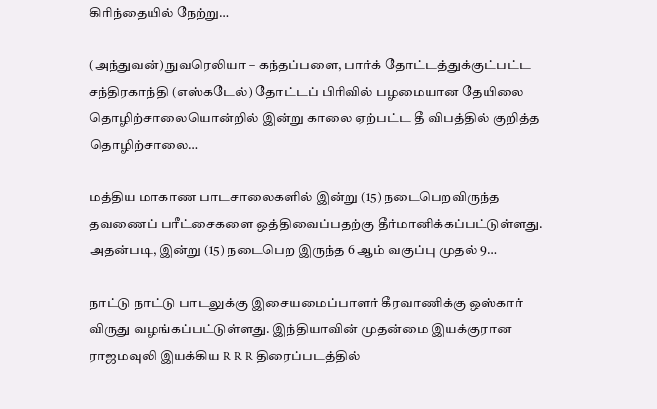கிரிந்தையில் நேற்று…

(அந்துவன்) நுவரெலியா – கந்தப்பளை, பார்க் தோட்டத்துக்குட்பட்ட சந்திரகாந்தி (எஸ்கடேல்) தோட்டப் பிரிவில் பழமையான தேயிலை தொழிற்சாலையொன்றில் இன்று காலை ஏற்பட்ட தீ விபத்தில் குறித்த தொழிற்சாலை…

மத்திய மாகாண பாடசாலைகளில் இன்று (15) நடைபெறவிருந்த தவணைப் பரீட்சைகளை ஒத்திவைப்பதற்கு தீர்மானிக்கப்பட்டுள்ளது. அதன்படி, இன்று (15) நடைபெற இருந்த 6 ஆம் வகுப்பு முதல் 9…

நாட்டு நாட்டு பாடலுக்கு இசையமைப்பாளர் கீரவாணிக்கு ஒஸ்கார் விருது வழங்கப்பட்டுள்ளது. இந்தியாவின் முதன்மை இயக்குரான ராஜமவுலி இயக்கிய R R R திரைப்படத்தில்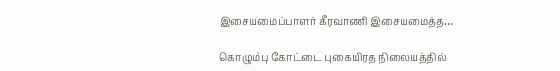இசையமைப்பாளர் கீரவாணி இசையமைத்த…

கொழும்பு கோட்டை புகையிரத நிலையத்தில்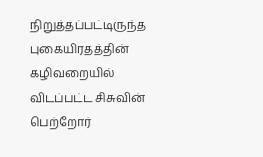நிறுத்தப்பட்டிருந்த புகையிரதத்தின் கழிவறையில் விடப்பட்ட சிசுவின் பெற்றோர்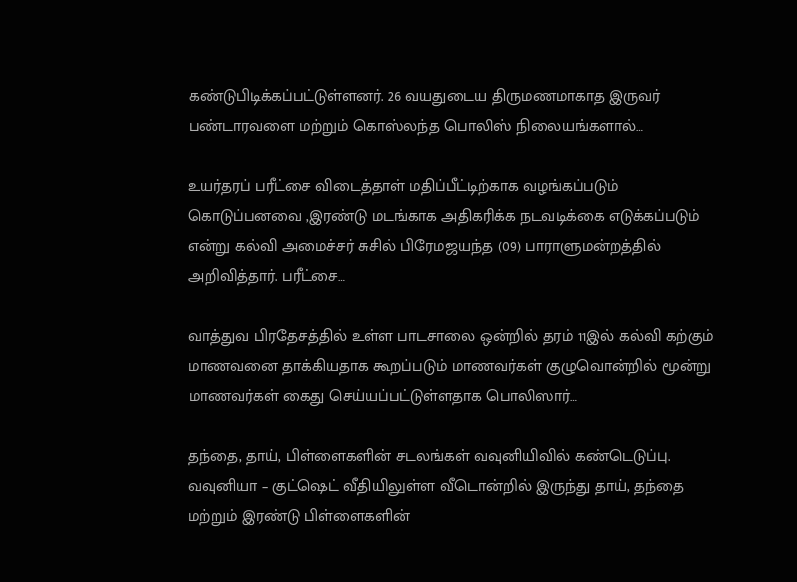கண்டுபிடிக்கப்பட்டுள்ளனர். 26 வயதுடைய திருமணமாகாத இருவர் பண்டாரவளை மற்றும் கொஸ்லந்த பொலிஸ் நிலையங்களால்…

உயர்தரப் பரீட்சை விடைத்தாள் மதிப்பீட்டிற்காக வழங்கப்படும் கொடுப்பனவை ,இரண்டு மடங்காக அதிகரிக்க நடவடிக்கை எடுக்கப்படும் என்று கல்வி அமைச்சர் சுசில் பிரேமஜயந்த (09) பாராளுமன்றத்தில் அறிவித்தார். பரீட்சை…

வாத்துவ பிரதேசத்தில் உள்ள பாடசாலை ஒன்றில் தரம் 11இல் கல்வி கற்கும் மாணவனை தாக்கியதாக கூறப்படும் மாணவர்கள் குழுவொன்றில் மூன்று மாணவர்கள் கைது செய்யப்பட்டுள்ளதாக பொலிஸார்…

தந்தை, தாய், பிள்ளைகளின் சடலங்கள் வவுனியிவில் கண்டெடுப்பு. வவுனியா – குட்ஷெட் வீதியிலுள்ள வீடொன்றில் இருந்து தாய், தந்தை மற்றும் இரண்டு பிள்ளைகளின்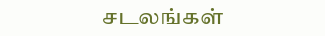சடலங்கள்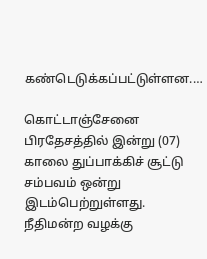கண்டெடுக்கப்பட்டுள்ளன.…

கொட்டாஞ்சேனை பிரதேசத்தில் இன்று (07) காலை துப்பாக்கிச் சூட்டு சம்பவம் ஒன்று இடம்பெற்றுள்ளது. நீதிமன்ற வழக்கு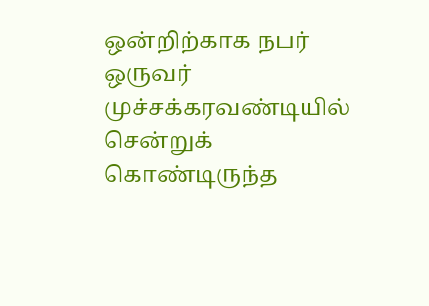ஒன்றிற்காக நபர் ஒருவர் முச்சக்கரவண்டியில் சென்றுக் கொண்டிருந்த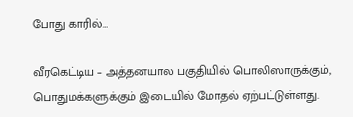போது காரில்…

வீரகெட்டிய – அத்தனயால பகுதியில் பொலிஸாருக்கும், பொதுமக்களுக்கும் இடையில் மோதல் ஏற்பட்டுள்ளது.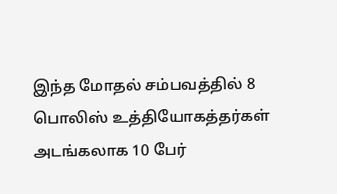இந்த மோதல் சம்பவத்தில் 8 பொலிஸ் உத்தியோகத்தர்கள் அடங்கலாக 10 பேர்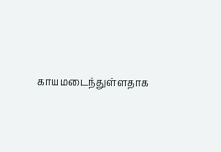காயமடைந்துள்ளதாக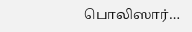பொலிஸார்…